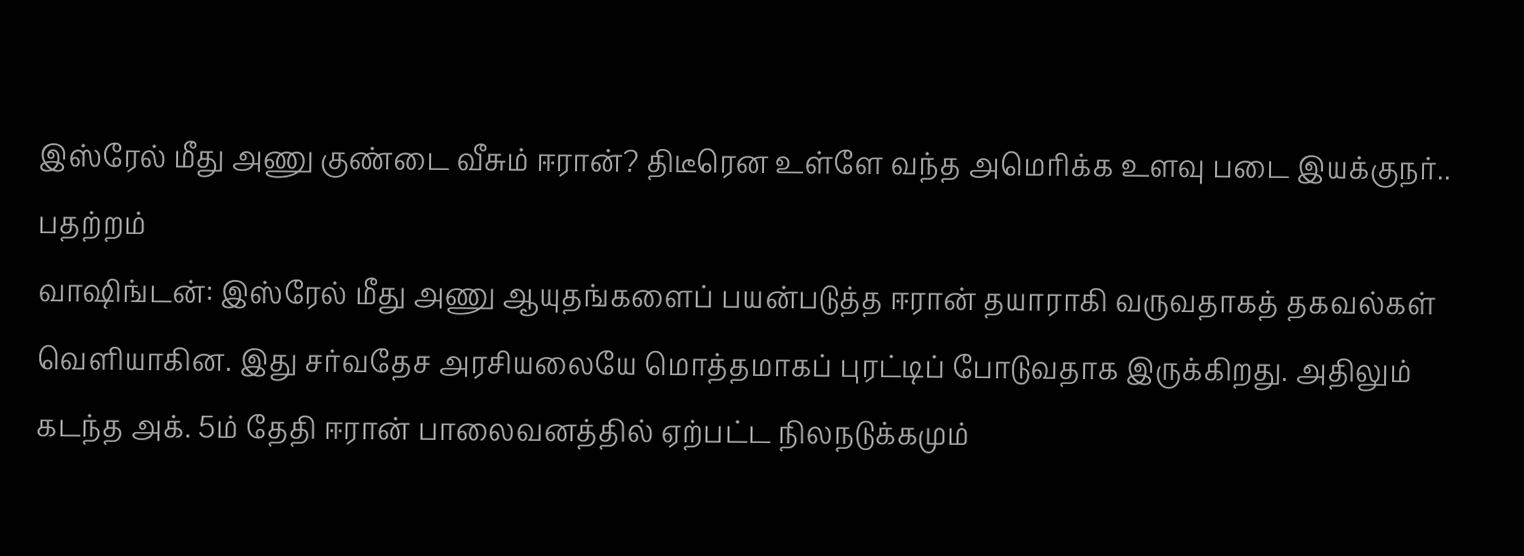இஸ்ரேல் மீது அணு குண்டை வீசும் ஈரான்? திடீரென உள்ளே வந்த அமெரிக்க உளவு படை இயக்குநர்.. பதற்றம்
வாஷிங்டன்: இஸ்ரேல் மீது அணு ஆயுதங்களைப் பயன்படுத்த ஈரான் தயாராகி வருவதாகத் தகவல்கள் வெளியாகின. இது சர்வதேச அரசியலையே மொத்தமாகப் புரட்டிப் போடுவதாக இருக்கிறது. அதிலும் கடந்த அக். 5ம் தேதி ஈரான் பாலைவனத்தில் ஏற்பட்ட நிலநடுக்கமும்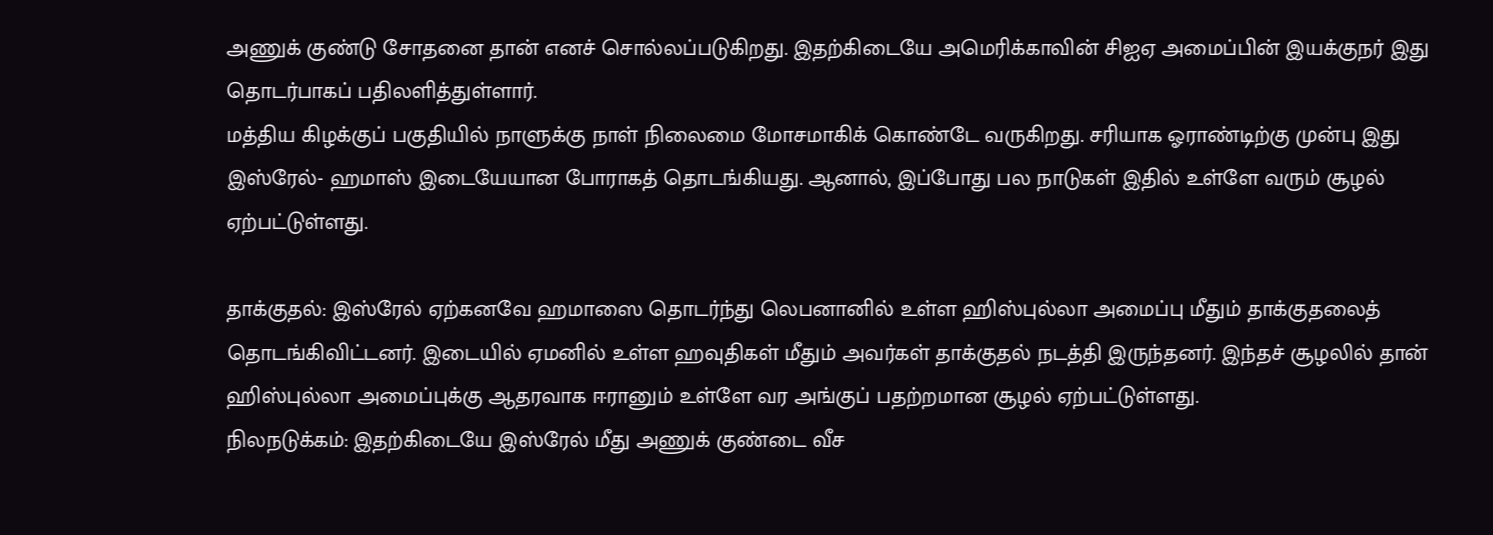அணுக் குண்டு சோதனை தான் எனச் சொல்லப்படுகிறது. இதற்கிடையே அமெரிக்காவின் சிஐஏ அமைப்பின் இயக்குநர் இது தொடர்பாகப் பதிலளித்துள்ளார்.
மத்திய கிழக்குப் பகுதியில் நாளுக்கு நாள் நிலைமை மோசமாகிக் கொண்டே வருகிறது. சரியாக ஓராண்டிற்கு முன்பு இது இஸ்ரேல்- ஹமாஸ் இடையேயான போராகத் தொடங்கியது. ஆனால், இப்போது பல நாடுகள் இதில் உள்ளே வரும் சூழல் ஏற்பட்டுள்ளது.

தாக்குதல்: இஸ்ரேல் ஏற்கனவே ஹமாஸை தொடர்ந்து லெபனானில் உள்ள ஹிஸ்புல்லா அமைப்பு மீதும் தாக்குதலைத் தொடங்கிவிட்டனர். இடையில் ஏமனில் உள்ள ஹவுதிகள் மீதும் அவர்கள் தாக்குதல் நடத்தி இருந்தனர். இந்தச் சூழலில் தான் ஹிஸ்புல்லா அமைப்புக்கு ஆதரவாக ஈரானும் உள்ளே வர அங்குப் பதற்றமான சூழல் ஏற்பட்டுள்ளது.
நிலநடுக்கம்: இதற்கிடையே இஸ்ரேல் மீது அணுக் குண்டை வீச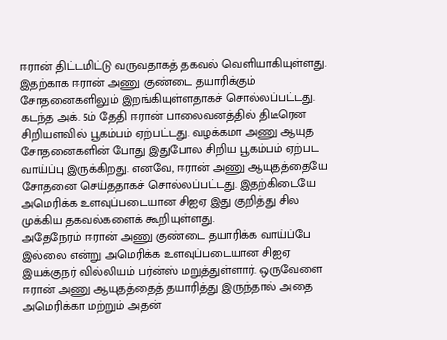ஈரான் திட்டமிட்டு வருவதாகத் தகவல் வெளியாகியுள்ளது. இதற்காக ஈரான் அணு குண்டை தயாரிக்கும் சோதனைகளிலும் இறங்கியுள்ளதாகச் சொல்லப்பட்டது. கடந்த அக். 5ம் தேதி ஈரான் பாலைவனத்தில் திடீரென சிறியளவில் பூகம்பம் ஏற்பட்டது. வழக்கமா அணு ஆயுத சோதனைகளின் போது இதுபோல சிறிய பூகம்பம் ஏற்பட வாய்ப்பு இருக்கிறது. எனவே, ஈரான் அணு ஆயுதத்தையே சோதனை செய்ததாகச் சொல்லப்பட்டது. இதற்கிடையே அமெரிக்க உளவுப்படையான சிஐஏ இது குறித்து சில முக்கிய தகவல்களைக் கூறியுள்ளது.
அதேநேரம் ஈரான் அணு குண்டை தயாரிக்க வாய்ப்பே இல்லை என்று அமெரிக்க உளவுப்படையான சிஐஏ இயக்குநர் வில்லியம் பர்ன்ஸ் மறுத்துள்ளார். ஒருவேளை ஈரான் அணு ஆயுதத்தைத் தயாரித்து இருந்தால் அதை அமெரிக்கா மற்றும் அதன்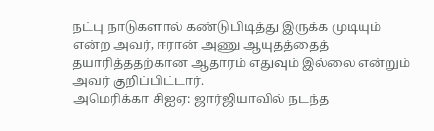நட்பு நாடுகளால் கண்டுபிடித்து இருக்க முடியும் என்ற அவர், ஈரான் அணு ஆயுதத்தைத் தயாரித்ததற்கான ஆதாரம் எதுவும் இல்லை என்றும் அவர் குறிப்பிட்டார்.
அமெரிக்கா சிஐஏ: ஜார்ஜியாவில் நடந்த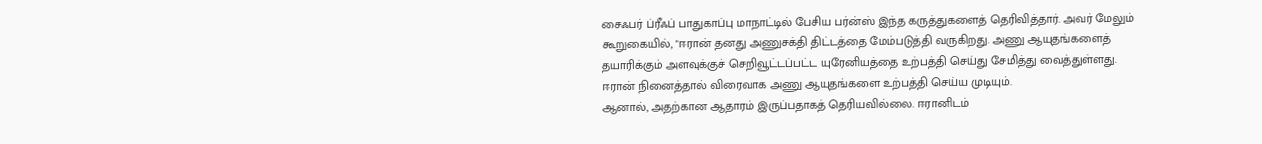சைஃபர் ப்ரீஃப் பாதுகாப்பு மாநாட்டில் பேசிய பர்ன்ஸ் இந்த கருத்துகளைத் தெரிவித்தார். அவர் மேலும் கூறுகையில், "ஈரான் தனது அணுசக்தி திட்டத்தை மேம்படுத்தி வருகிறது. அணு ஆயுதங்களைத் தயாரிக்கும் அளவுக்குச் செறிவூட்டப்பட்ட யுரேனியத்தை உற்பத்தி செய்து சேமித்து வைத்துள்ளது. ஈரான் நினைத்தால் விரைவாக அணு ஆயுதங்களை உற்பத்தி செய்ய முடியும்.
ஆனால், அதற்கான ஆதாரம் இருப்பதாகத் தெரியவில்லை. ஈரானிடம்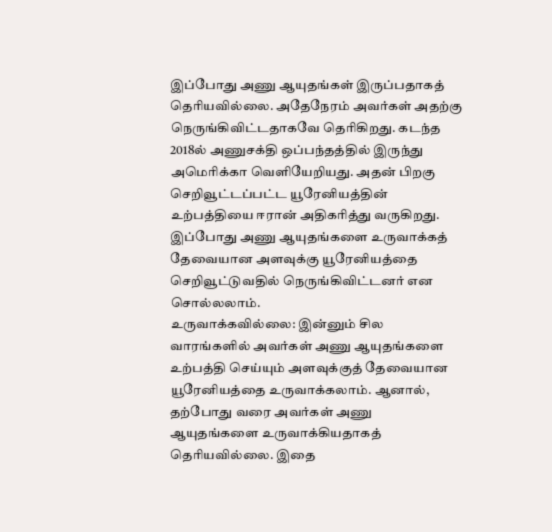இப்போது அணு ஆயுதங்கள் இருப்பதாகத் தெரியவில்லை. அதேநேரம் அவர்கள் அதற்கு நெருங்கிவிட்டதாகவே தெரிகிறது. கடந்த 2018ல் அணுசக்தி ஒப்பந்தத்தில் இருந்து அமெரிக்கா வெளியேறியது. அதன் பிறகு செறிவூட்டப்பட்ட யூரேனியத்தின் உற்பத்தியை ஈரான் அதிகரித்து வருகிறது. இப்போது அணு ஆயுதங்களை உருவாக்கத் தேவையான அளவுக்கு யூரேனியத்தை செறிவூட்டுவதில் நெருங்கிவிட்டனர் என சொல்லலாம்.
உருவாக்கவில்லை: இன்னும் சில வாரங்களில் அவர்கள் அணு ஆயுதங்களை உற்பத்தி செய்யும் அளவுக்குத் தேவையான யூரேனியத்தை உருவாக்கலாம். ஆனால், தற்போது வரை அவர்கள் அணு ஆயுதங்களை உருவாக்கியதாகத் தெரியவில்லை. இதை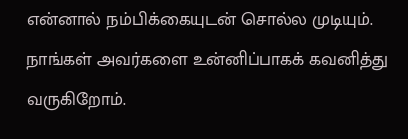என்னால் நம்பிக்கையுடன் சொல்ல முடியும். நாங்கள் அவர்களை உன்னிப்பாகக் கவனித்து வருகிறோம்.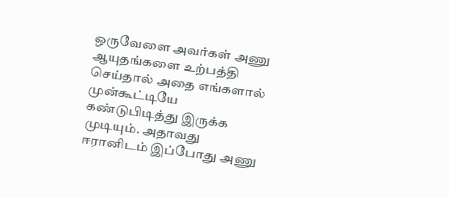ஒருவேளை அவர்கள் அணு ஆயுதங்களை உற்பத்தி செய்தால் அதை எங்களால் முன்கூட்டியே கண்டுபிடித்து இருக்க முடியும். அதாவது ஈரானிடம் இப்போது அணு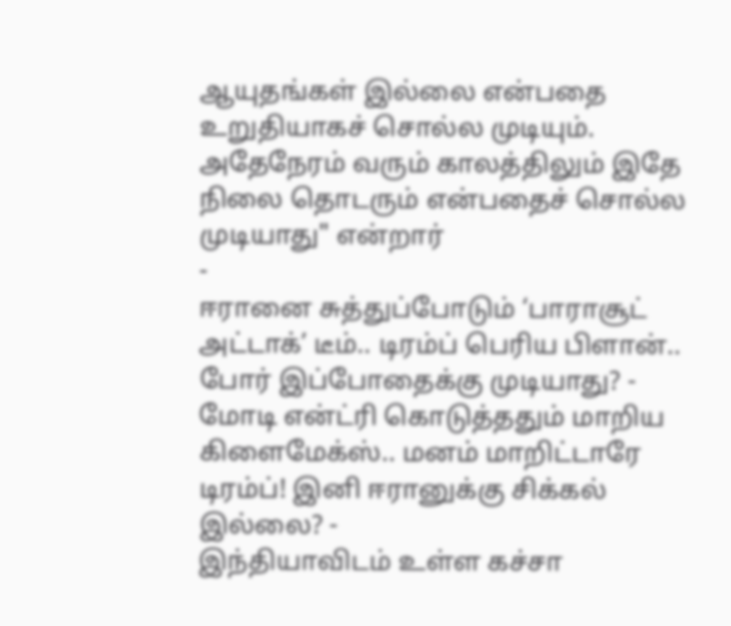ஆயுதங்கள் இல்லை என்பதை உறுதியாகச் சொல்ல முடியும். அதேநேரம் வரும் காலத்திலும் இதே நிலை தொடரும் என்பதைச் சொல்ல முடியாது" என்றார்
-
ஈரானை சுத்துப்போடும் ‘பாராசூட் அட்டாக்’ டீம்.. டிரம்ப் பெரிய பிளான்.. போர் இப்போதைக்கு முடியாது? -
மோடி என்ட்ரி கொடுத்ததும் மாறிய கிளைமேக்ஸ்.. மனம் மாறிட்டாரே டிரம்ப்! இனி ஈரானுக்கு சிக்கல் இல்லை? -
இந்தியாவிடம் உள்ள கச்சா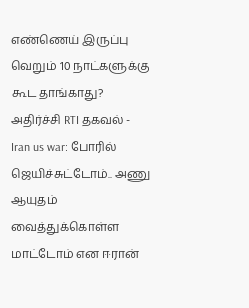எண்ணெய் இருப்பு வெறும் 10 நாட்களுக்கு கூட தாங்காது? அதிர்ச்சி RTI தகவல் -
Iran us war: போரில் ஜெயிச்சுட்டோம்.. அணு ஆயுதம் வைத்துக்கொள்ள மாட்டோம் என ஈரான்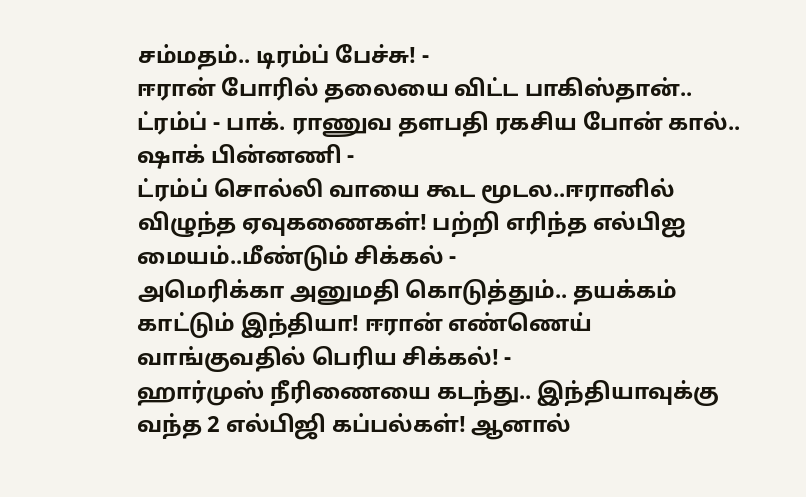சம்மதம்.. டிரம்ப் பேச்சு! -
ஈரான் போரில் தலையை விட்ட பாகிஸ்தான்.. ட்ரம்ப் - பாக். ராணுவ தளபதி ரகசிய போன் கால்.. ஷாக் பின்னணி -
ட்ரம்ப் சொல்லி வாயை கூட மூடல..ஈரானில் விழுந்த ஏவுகணைகள்! பற்றி எரிந்த எல்பிஐ மையம்..மீண்டும் சிக்கல் -
அமெரிக்கா அனுமதி கொடுத்தும்.. தயக்கம் காட்டும் இந்தியா! ஈரான் எண்ணெய் வாங்குவதில் பெரிய சிக்கல்! -
ஹார்முஸ் நீரிணையை கடந்து.. இந்தியாவுக்கு வந்த 2 எல்பிஜி கப்பல்கள்! ஆனால்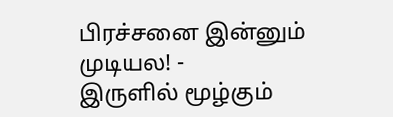பிரச்சனை இன்னும் முடியல! -
இருளில் மூழ்கும்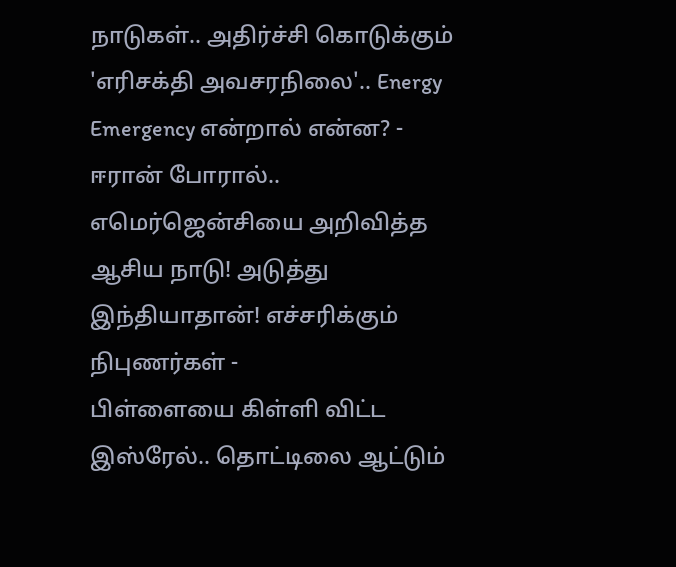நாடுகள்.. அதிர்ச்சி கொடுக்கும் 'எரிசக்தி அவசரநிலை'.. Energy Emergency என்றால் என்ன? -
ஈரான் போரால்.. எமெர்ஜென்சியை அறிவித்த ஆசிய நாடு! அடுத்து இந்தியாதான்! எச்சரிக்கும் நிபுணர்கள் -
பிள்ளையை கிள்ளி விட்ட இஸ்ரேல்.. தொட்டிலை ஆட்டும்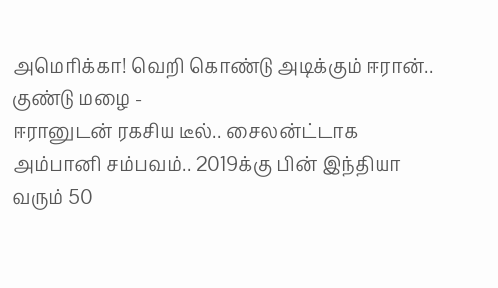அமெரிக்கா! வெறி கொண்டு அடிக்கும் ஈரான்.. குண்டு மழை -
ஈரானுடன் ரகசிய டீல்.. சைலன்ட்டாக அம்பானி சம்பவம்.. 2019க்கு பின் இந்தியா வரும் 50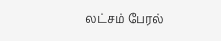லட்சம் பேரல்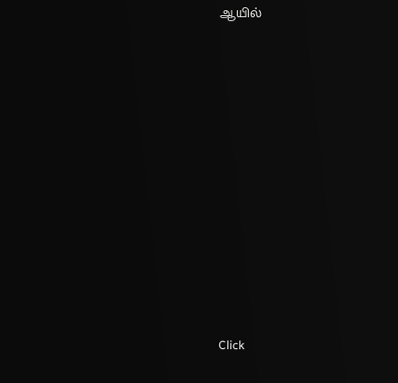ஆயில்












Click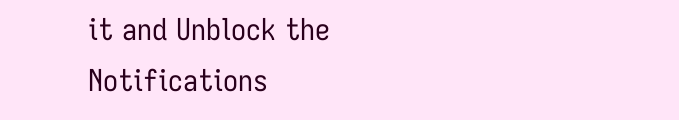it and Unblock the Notifications